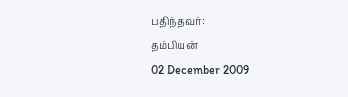பதிந்தவர்:
தம்பியன்
02 December 2009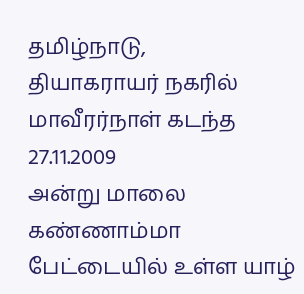தமிழ்நாடு,
தியாகராயர் நகரில் மாவீரர்நாள் கடந்த 27.11.2009
அன்று மாலை கண்ணாம்மா பேட்டையில் உள்ள யாழ்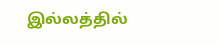இல்லத்தில்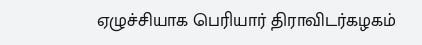ஏழுச்சியாக பெரியார் திராவிடர்கழகம்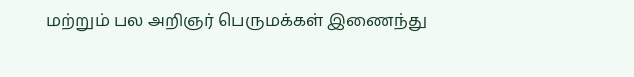மற்றும் பல அறிஞர் பெருமக்கள் இணைந்து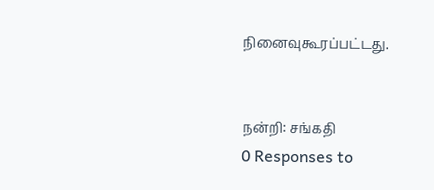நினைவுகூரப்பட்டது.


நன்றி: சங்கதி
0 Responses to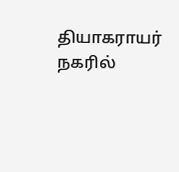தியாகராயர் நகரில்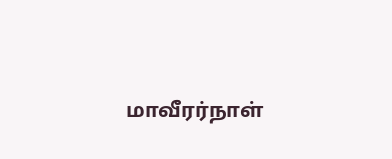மாவீரர்நாள்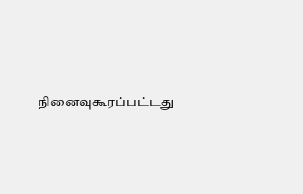நினைவுகூரப்பட்டது